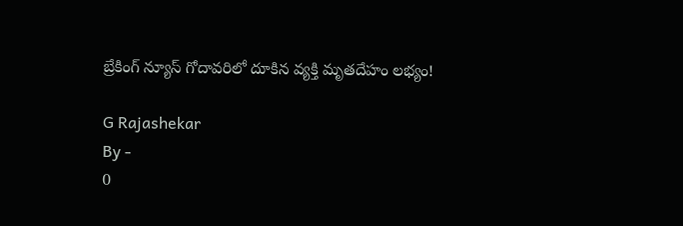బ్రేకింగ్ న్యూస్ గోదావరిలో దూకిన వ్యక్తి మృతదేహం లభ్యం!

G Rajashekar
By -
0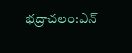భద్రాచలం:ఎన్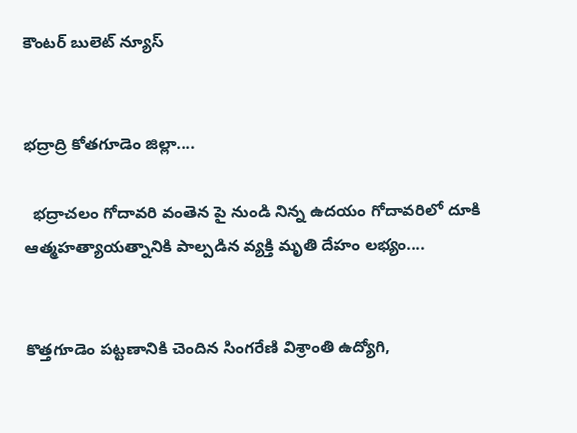కౌంటర్ బులెట్ న్యూస్


భద్రాద్రి కోతగూడెం జిల్లా....

  భద్రాచలం గోదావరి వంతెన పై నుండి నిన్న ఉదయం గోదావరిలో దూకి ఆత్మహత్యాయత్నానికి పాల్పడిన వ్యక్తి మృతి దేహం లభ్యం....


కొత్తగూడెం పట్టణానికి చెందిన సింగరేణి విశ్రాంతి ఉద్యోగి,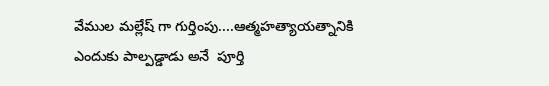వేముల మల్లేష్ గా గుర్తింపు....ఆత్మహత్యాయత్నానికి ఎందుకు పాల్పడ్డాడు అనే  పూర్తి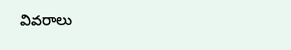వివరాలు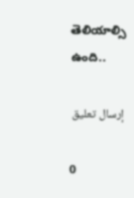తెలియాల్సి ఉంది..

إرسال تعليق

0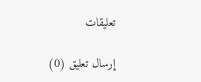تعليقات

إرسال تعليق (0)